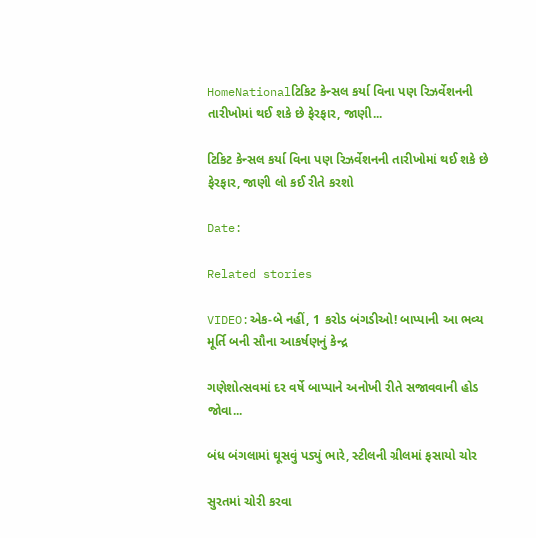HomeNationalટિકિટ કેન્સલ કર્યા વિના પણ રિઝર્વેશનની તારીખોમાં થઈ શકે છે ફેરફાર, જાણી...

ટિકિટ કેન્સલ કર્યા વિના પણ રિઝર્વેશનની તારીખોમાં થઈ શકે છે ફેરફાર, જાણી લો કઈ રીતે કરશો

Date:

Related stories

VIDEO:એક-બે નહીં, 1 કરોડ બંગડીઓ! બાપ્પાની આ ભવ્ય મૂર્તિ બની સૌના આકર્ષણનું કેન્દ્ર

ગણેશોત્સવમાં દર વર્ષે બાપ્પાને અનોખી રીતે સજાવવાની હોડ જોવા...

બંધ બંગલામાં ઘૂસવું પડ્યું ભારે, સ્ટીલની ગ્રીલમાં ફસાયો ચોર

સુરતમાં ચોરી કરવા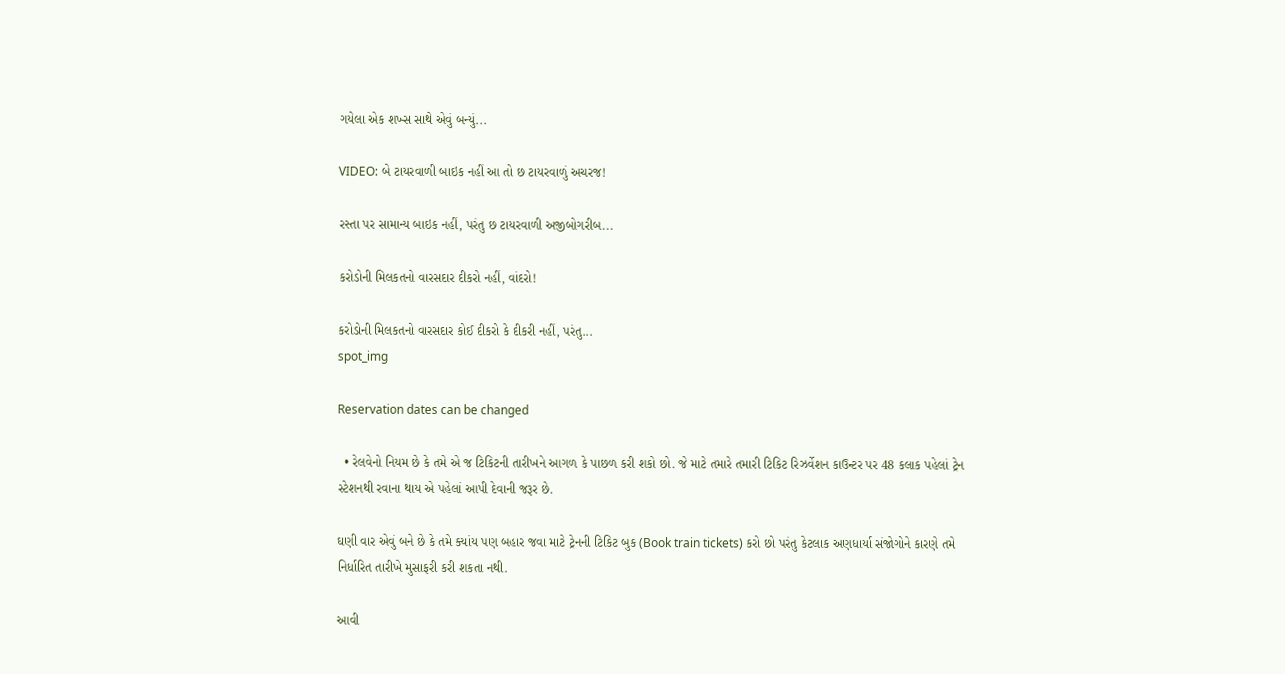ગયેલા એક શખ્સ સાથે એવું બન્યું...

VIDEO: બે ટાયરવાળી બાઇક નહીં આ તો છ ટાયરવાળું અચરજ!

રસ્તા પર સામાન્ય બાઇક નહીં, પરંતુ છ ટાયરવાળી અજીબોગરીબ...

કરોડોની મિલકતનો વારસદાર દીકરો નહીં, વાંદરો!

કરોડોની મિલકતનો વારસદાર કોઈ દીકરો કે દીકરી નહીં, પરંતુ...
spot_img

Reservation dates can be changed

  • રેલવેનો નિયમ છે કે તમે એ જ ટિકિટની તારીખને આગળ કે પાછળ કરી શકો છો. જે માટે તમારે તમારી ટિકિટ રિઝર્વેશન કાઉન્ટર પર 48 કલાક પહેલાં ટ્રેન સ્ટેશનથી રવાના થાય એ પહેલાં આપી દેવાની જરૂર છે.

ઘણી વાર એવું બને છે કે તમે ક્યાંય પણ બહાર જવા માટે ટ્રેનની ટિકિટ બુક (Book train tickets) કરો છો પરંતુ કેટલાક અણધાર્યા સંજોગોને કારણે તમે નિર્ધારિત તારીખે મુસાફરી કરી શકતા નથી.

આવી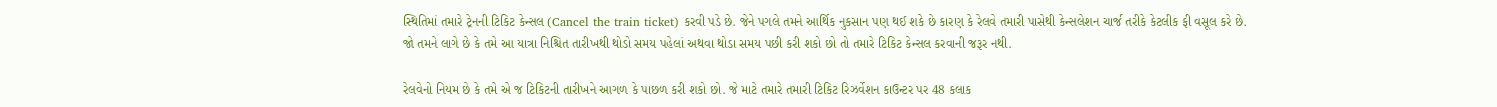સ્થિતિમાં તમારે ટ્રેનની ટિકિટ કેન્સલ (Cancel the train ticket) કરવી પડે છે. જેને પગલે તમને આર્થિક નુકસાન પણ થઈ શકે છે કારણ કે રેલવે તમારી પાસેથી કેન્સલેશન ચાર્જ તરીકે કેટલીક ફી વસૂલ કરે છે. જો તમને લાગે છે કે તમે આ યાત્રા નિશ્ચિત તારીખથી થોડો સમય પહેલાં અથવા થોડા સમય પછી કરી શકો છો તો તમારે ટિકિટ કેન્સલ કરવાની જરૂર નથી.

રેલવેનો નિયમ છે કે તમે એ જ ટિકિટની તારીખને આગળ કે પાછળ કરી શકો છો. જે માટે તમારે તમારી ટિકિટ રિઝર્વેશન કાઉન્ટર પર 48 કલાક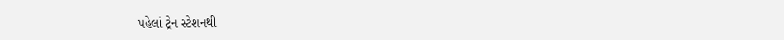પહેલાં ટ્રેન સ્ટેશનથી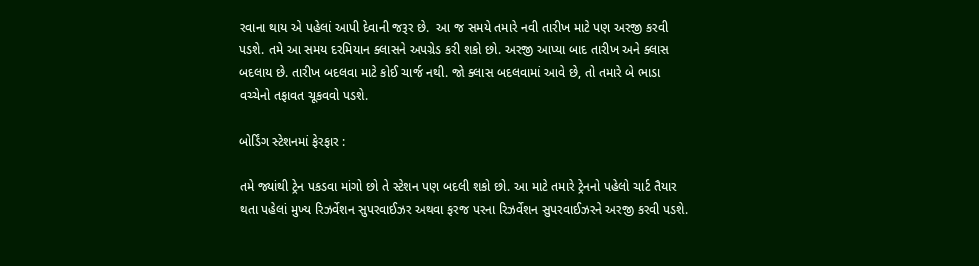રવાના થાય એ પહેલાં આપી દેવાની જરૂર છે.  આ જ સમયે તમારે નવી તારીખ માટે પણ અરજી કરવી પડશે. તમે આ સમય દરમિયાન ક્લાસને અપગ્રેડ કરી શકો છો. અરજી આપ્યા બાદ તારીખ અને ક્લાસ બદલાય છે. તારીખ બદલવા માટે કોઈ ચાર્જ નથી. જો ક્લાસ બદલવામાં આવે છે, તો તમારે બે ભાડા વચ્ચેનો તફાવત ચૂકવવો પડશે.

બોર્ડિંગ સ્ટેશનમાં ફેરફાર :

તમે જ્યાંથી ટ્રેન પકડવા માંગો છો તે સ્ટેશન પણ બદલી શકો છો. આ માટે તમારે ટ્રેનનો પહેલો ચાર્ટ તૈયાર થતા પહેલાં મુખ્ય રિઝર્વેશન સુપરવાઈઝર અથવા ફરજ પરના રિઝર્વેશન સુપરવાઈઝરને અરજી કરવી પડશે.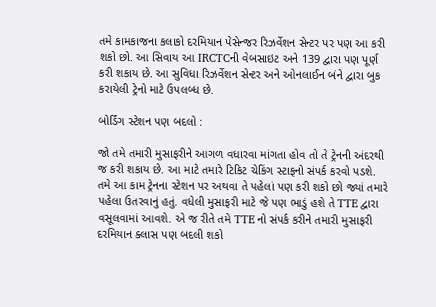તમે કામકાજના કલાકો દરમિયાન પેસેન્જર રિઝર્વેશન સેન્ટર પર પણ આ કરી શકો છો. આ સિવાય આ IRCTCની વેબસાઇટ અને 139 દ્વારા પણ પૂર્ણ કરી શકાય છે. આ સુવિધા રિઝર્વેશન સેન્ટર અને ઓનલાઈન બંને દ્વારા બુક કરાયેલી ટ્રેનો માટે ઉપલબ્ધ છે.

બોર્ડિંગ સ્ટેશન પણ બદલો :

જો તમે તમારી મુસાફરીને આગળ વધારવા માંગતા હોવ તો તે ટ્રેનની અંદરથી જ કરી શકાય છે. આ માટે તમારે ટિકિટ ચેકિંગ સ્ટાફનો સંપર્ક કરવો પડશે. તમે આ કામ ટ્રેનના સ્ટેશન પર અથવા તે પહેલાં પણ કરી શકો છો જ્યાં તમારે પહેલા ઉતરવાનું હતું. વધેલી મુસાફરી માટે જે પણ ભાડું હશે તે TTE દ્વારા વસૂલવામાં આવશે. એ જ રીતે તમે TTE નો સંપર્ક કરીને તમારી મુસાફરી દરમિયાન ક્લાસ પણ બદલી શકો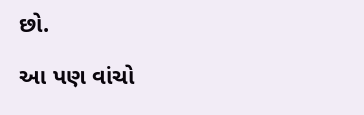છો.

આ પણ વાંચો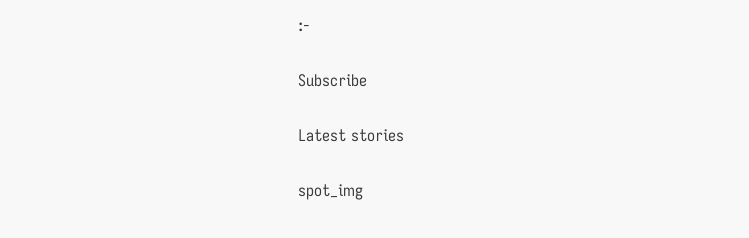:-

Subscribe

Latest stories

spot_img